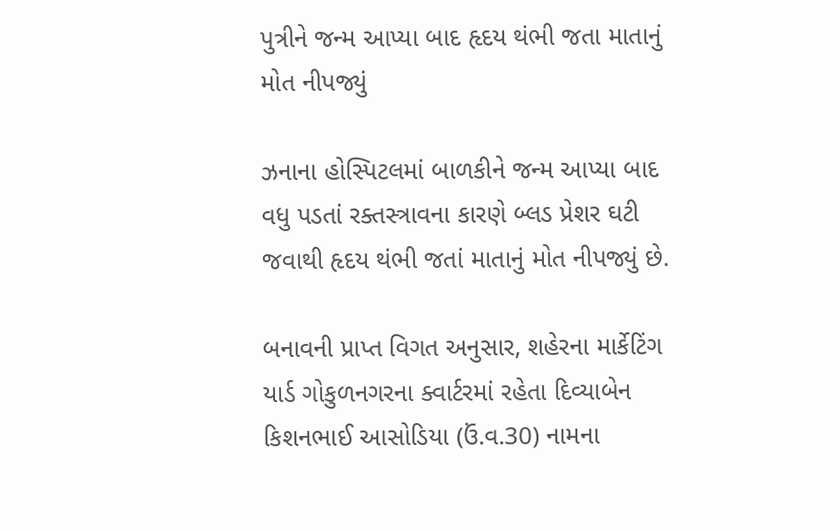પુત્રીને જન્મ આપ્યા બાદ હૃદય થંભી જતા માતાનું મોત નીપજ્યું

ઝનાના હોસ્પિટલમાં બાળકીને જન્મ આપ્યા બાદ વધુ પડતાં રક્તસ્ત્રાવના કારણે બ્લડ પ્રેશર ઘટી જવાથી હૃદય થંભી જતાં માતાનું મોત નીપજ્યું છે.

બનાવની પ્રાપ્ત વિગત અનુસાર, શહેરના માર્કેટિંગ યાર્ડ ગોકુળનગરના ક્વાર્ટરમાં રહેતા દિવ્યાબેન કિશનભાઈ આસોડિયા (ઉં.વ.30) નામના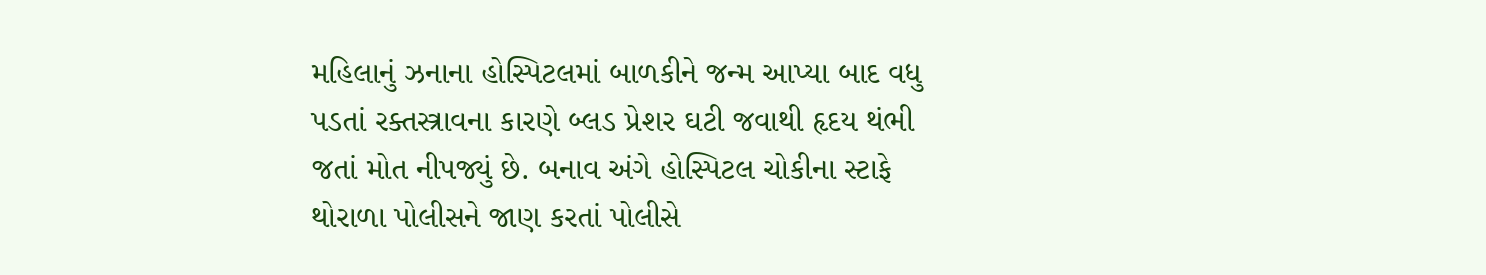મહિલાનું ઝનાના હોસ્પિટલમાં બાળકીને જન્મ આપ્યા બાદ વધુ પડતાં રક્તસ્ત્રાવના કારણે બ્લડ પ્રેશર ઘટી જવાથી હૃદય થંભી જતાં મોત નીપજ્યું છે. બનાવ અંગે હોસ્પિટલ ચોકીના સ્ટાફે થોરાળા પોલીસને જાણ કરતાં પોલીસે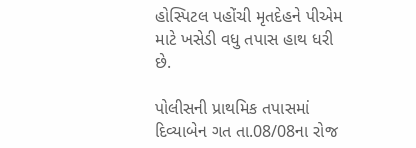હોસ્પિટલ પહોંચી મૃતદેહને પીએમ માટે ખસેડી વધુ તપાસ હાથ ધરી છે.

પોલીસની પ્રાથમિક તપાસમાં દિવ્યાબેન ગત તા.08/08ના રોજ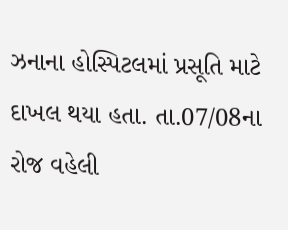ઝનાના હોસ્પિટલમાં પ્રસૂતિ માટે દાખલ થયા હતા. તા.07/08ના રોજ વહેલી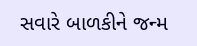સવારે બાળકીને જન્મ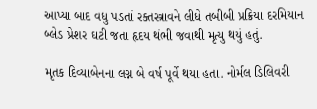આપ્યા બાદ વધુ પડતાં રક્તસ્ત્રાવને લીધે તબીબી પ્રક્રિયા દરમિયાન બ્લેડ પ્રેશર ઘટી જતા હૃદય થંભી જવાથી મૃત્યુ થયું હતું.

મૃતક દિવ્યાબેનના લગ્ન બે વર્ષ પૂર્વે થયા હતા. નોર્મલ ડિલિવરી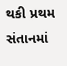થકી પ્રથમ સંતાનમાં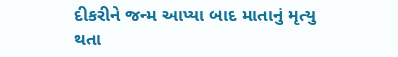દીકરીને જન્મ આપ્યા બાદ માતાનું મૃત્યુ થતા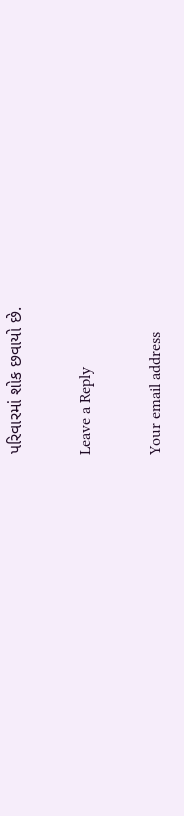પરિવારમાં શોક છવાયો છે.

Leave a Reply

Your email address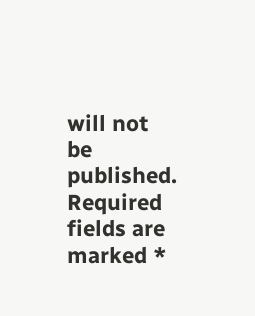will not be published. Required fields are marked *